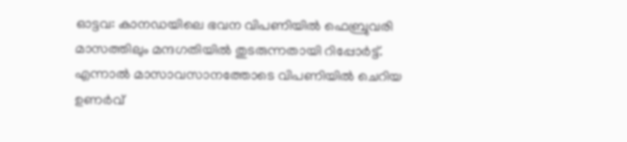ഓട്ടവ: കാനഡയിലെ ഭവന വിപണിയിൽ ഫെബ്രുവരി മാസത്തിലും മന്ദഗതിയിൽ തുടരുന്നതായി റിപ്പോർട്ട്. എന്നാൽ മാസാവസാനത്തോടെ വിപണിയിൽ ചെറിയ ഉണർവ്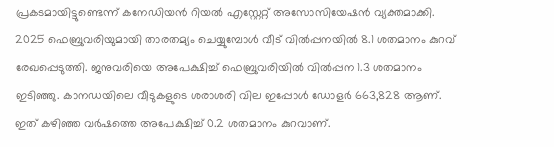പ്രകടമായിട്ടുണ്ടെന്ന് കനേഡിയൻ റിയൽ എസ്റ്റേറ്റ് അസോസിയേഷൻ വ്യക്തമാക്കി.
2025 ഫെബ്രുവരിയുമായി താരതമ്യം ചെയ്യുമ്പോൾ വീട് വിൽപ്പനയിൽ 8.1 ശതമാനം കുറവ് രേഖപ്പെടുത്തി. ജനുവരിയെ അപേക്ഷിച്ച് ഫെബ്രുവരിയിൽ വിൽപ്പന 1.3 ശതമാനം ഇടിഞ്ഞു. കാനഡയിലെ വീടുകളുടെ ശരാശരി വില ഇപ്പോൾ ഡോളർ 663,828 ആണ്. ഇത് കഴിഞ്ഞ വർഷത്തെ അപേക്ഷിച്ച് 0.2 ശതമാനം കുറവാണ്.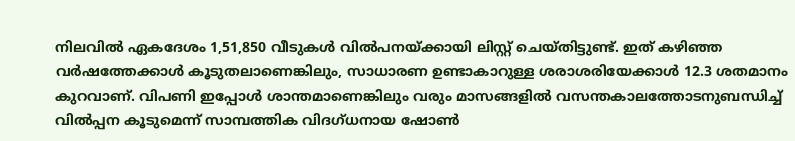നിലവിൽ ഏകദേശം 1,51,850 വീടുകൾ വിൽപനയ്ക്കായി ലിസ്റ്റ് ചെയ്തിട്ടുണ്ട്. ഇത് കഴിഞ്ഞ വർഷത്തേക്കാൾ കൂടുതലാണെങ്കിലും, സാധാരണ ഉണ്ടാകാറുള്ള ശരാശരിയേക്കാൾ 12.3 ശതമാനം കുറവാണ്. വിപണി ഇപ്പോൾ ശാന്തമാണെങ്കിലും വരും മാസങ്ങളിൽ വസന്തകാലത്തോടനുബന്ധിച്ച് വിൽപ്പന കൂടുമെന്ന് സാമ്പത്തിക വിദഗ്ധനായ ഷോൺ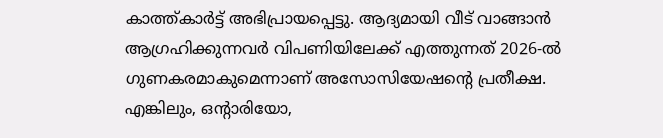കാത്ത്കാർട്ട് അഭിപ്രായപ്പെട്ടു. ആദ്യമായി വീട് വാങ്ങാൻ ആഗ്രഹിക്കുന്നവർ വിപണിയിലേക്ക് എത്തുന്നത് 2026-ൽ ഗുണകരമാകുമെന്നാണ് അസോസിയേഷന്റെ പ്രതീക്ഷ.
എങ്കിലും, ഒന്റാരിയോ,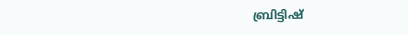ബ്രിട്ടിഷ്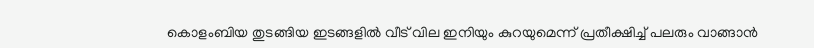കൊളംബിയ തുടങ്ങിയ ഇടങ്ങളിൽ വീട് വില ഇനിയും കുറയുമെന്ന് പ്രതീക്ഷിച്ച് പലരും വാങ്ങാൻ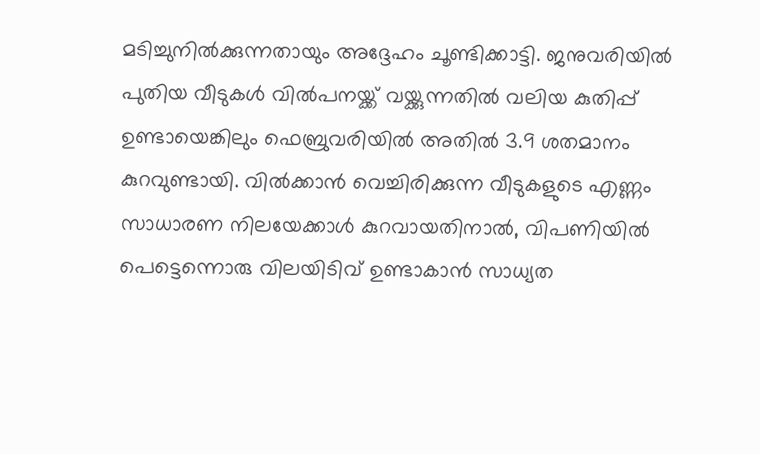മടിച്ചുനിൽക്കുന്നതായും അദ്ദേഹം ചൂണ്ടിക്കാട്ടി. ജനുവരിയിൽ പുതിയ വീടുകൾ വിൽപനയ്ക്ക് വയ്ക്കുന്നതിൽ വലിയ കുതിപ്പ് ഉണ്ടായെങ്കിലും ഫെബ്രുവരിയിൽ അതിൽ 3.9 ശതമാനം കുറവുണ്ടായി. വിൽക്കാൻ വെച്ചിരിക്കുന്ന വീടുകളുടെ എണ്ണം സാധാരണ നിലയേക്കാൾ കുറവായതിനാൽ, വിപണിയിൽ പെട്ടെന്നൊരു വിലയിടിവ് ഉണ്ടാകാൻ സാധ്യത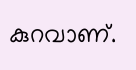കുറവാണ്.